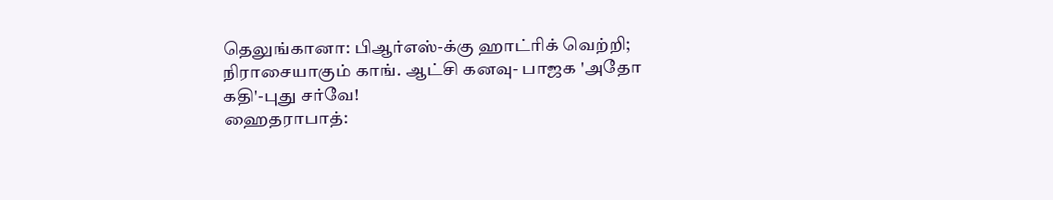தெலுங்கானா: பிஆர்எஸ்-க்கு ஹாட்ரிக் வெற்றி; நிராசையாகும் காங். ஆட்சி கனவு- பாஜக 'அதோ கதி'-புது சர்வே!
ஹைதராபாத்: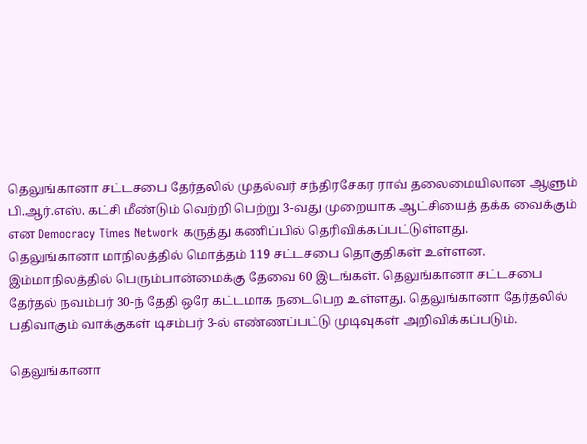தெலுங்கானா சட்டசபை தேர்தலில் முதல்வர் சந்திரசேகர ராவ் தலைமையிலான ஆளும் பி.ஆர்.எஸ். கட்சி மீண்டும் வெற்றி பெற்று 3-வது முறையாக ஆட்சியைத் தக்க வைக்கும் என Democracy Times Network கருத்து கணிப்பில் தெரிவிக்கப்பட்டுள்ளது.
தெலுங்கானா மாநிலத்தில் மொத்தம் 119 சட்டசபை தொகுதிகள் உள்ளன. இம்மாநிலத்தில் பெரும்பான்மைக்கு தேவை 60 இடங்கள். தெலுங்கானா சட்டசபை தேர்தல் நவம்பர் 30-ந் தேதி ஒரே கட்டமாக நடைபெற உள்ளது. தெலுங்கானா தேர்தலில் பதிவாகும் வாக்குகள் டிசம்பர் 3-ல் எண்ணப்பட்டு முடிவுகள் அறிவிக்கப்படும்.

தெலுங்கானா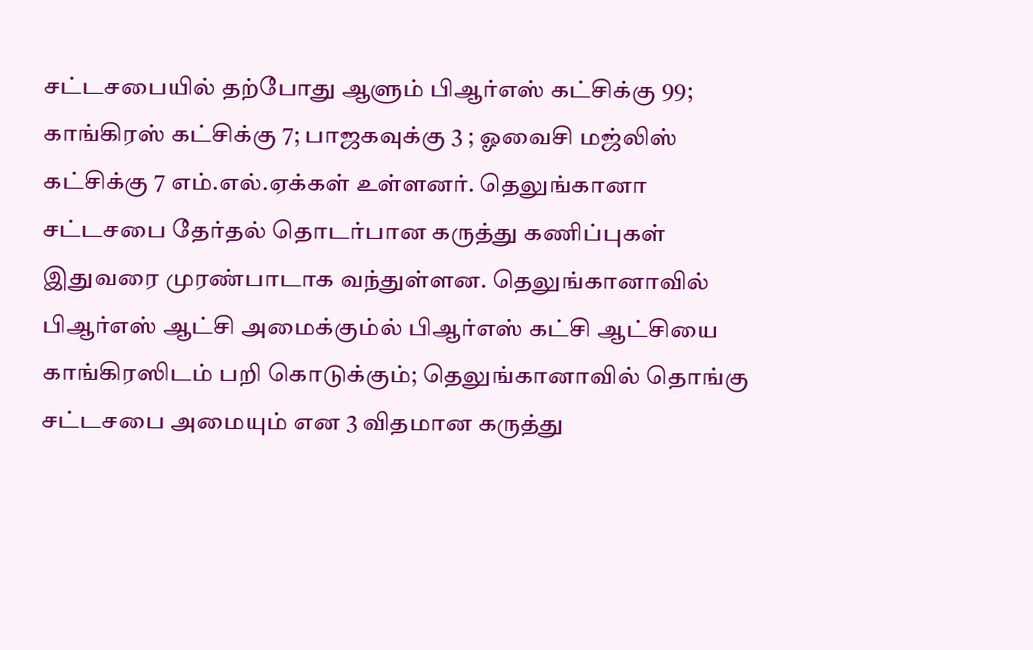சட்டசபையில் தற்போது ஆளும் பிஆர்எஸ் கட்சிக்கு 99; காங்கிரஸ் கட்சிக்கு 7; பாஜகவுக்கு 3 ; ஓவைசி மஜ்லிஸ் கட்சிக்கு 7 எம்.எல்.ஏக்கள் உள்ளனர். தெலுங்கானா சட்டசபை தேர்தல் தொடர்பான கருத்து கணிப்புகள் இதுவரை முரண்பாடாக வந்துள்ளன. தெலுங்கானாவில் பிஆர்எஸ் ஆட்சி அமைக்கும்ல் பிஆர்எஸ் கட்சி ஆட்சியை காங்கிரஸிடம் பறி கொடுக்கும்; தெலுங்கானாவில் தொங்கு சட்டசபை அமையும் என 3 விதமான கருத்து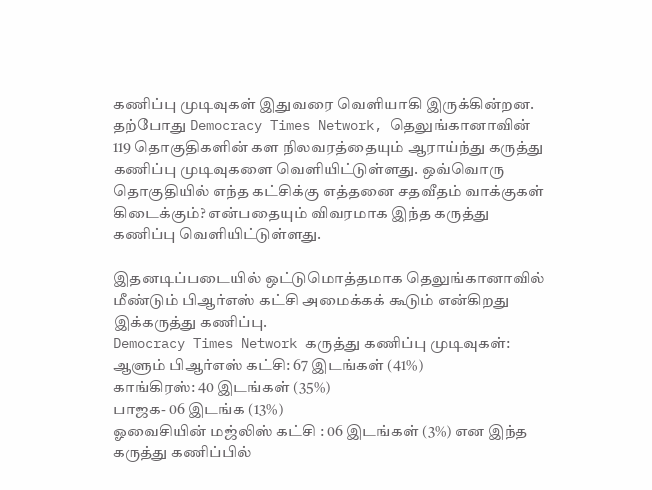கணிப்பு முடிவுகள் இதுவரை வெளியாகி இருக்கின்றன.
தற்போது Democracy Times Network, தெலுங்கானாவின் 119 தொகுதிகளின் கள நிலவரத்தையும் ஆராய்ந்து கருத்து கணிப்பு முடிவுகளை வெளியிட்டுள்ளது. ஒவ்வொரு தொகுதியில் எந்த கட்சிக்கு எத்தனை சதவீதம் வாக்குகள் கிடைக்கும்? என்பதையும் விவரமாக இந்த கருத்து கணிப்பு வெளியிட்டுள்ளது.

இதனடிப்படையில் ஒட்டுமொத்தமாக தெலுங்கானாவில் மீண்டும் பிஆர்எஸ் கட்சி அமைக்கக் கூடும் என்கிறது இக்கருத்து கணிப்பு.
Democracy Times Network கருத்து கணிப்பு முடிவுகள்:
ஆளும் பிஆர்எஸ் கட்சி: 67 இடங்கள் (41%)
காங்கிரஸ்: 40 இடங்கள் (35%)
பாஜக- 06 இடங்க (13%)
ஓவைசியின் மஜ்லிஸ் கட்சி : 06 இடங்கள் (3%) என இந்த கருத்து கணிப்பில்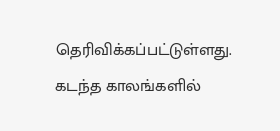தெரிவிக்கப்பட்டுள்ளது.
கடந்த காலங்களில்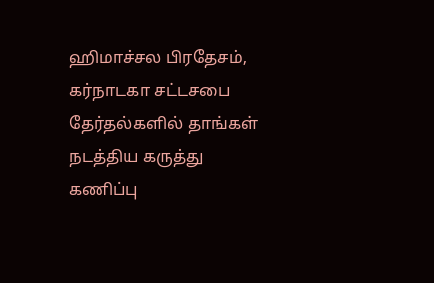ஹிமாச்சல பிரதேசம், கர்நாடகா சட்டசபை தேர்தல்களில் தாங்கள் நடத்திய கருத்து கணிப்பு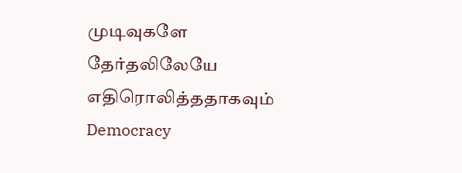முடிவுகளே தேர்தலிலேயே எதிரொலித்ததாகவும் Democracy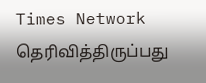Times Network தெரிவித்திருப்பது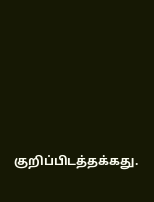குறிப்பிடத்தக்கது.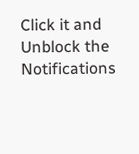Click it and Unblock the Notifications